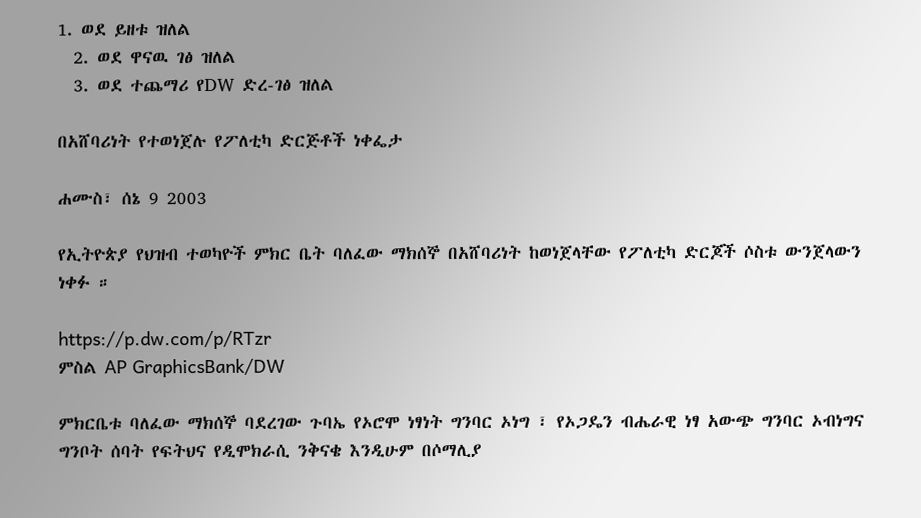1. ወደ ይዘቱ ዝለል
  2. ወደ ዋናዉ ገፅ ዝለል
  3. ወደ ተጨማሪ የDW ድረ-ገፅ ዝለል

በአሸባሪነት የተወነጀሉ የፖለቲካ ድርጅቶች ነቀፌታ

ሐሙስ፣ ሰኔ 9 2003

የኢትዮጵያ የህዝብ ተወካዮች ምክር ቤት ባለፈው ማክሰኞ በአሸባሪነት ከወነጀላቸው የፖለቲካ ድርጆች ሶስቱ ውንጀላውን ነቀፉ ።

https://p.dw.com/p/RTzr
ምስል AP GraphicsBank/DW

ምክርቤቱ ባለፈው ማክሰኞ ባደረገው ጉባኤ የኦሮሞ ነፃነት ግንባር ኦነግ ፣ የኦጋዴን ብሔራዊ ነፃ አውጭ ግንባር ኦብነግና ግንቦት ሰባት የፍትህና የዲሞክራሲ ንቅናቄ እንዲሁም በሶማሊያ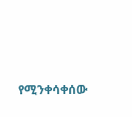የሚንቀሳቀሰው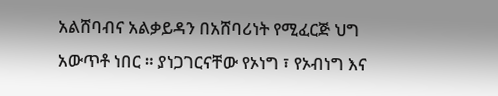አልሸባብና አልቃይዳን በአሸባሪነት የሚፈርጅ ህግ አውጥቶ ነበር ። ያነጋገርናቸው የኦነግ ፣ የኦብነግ እና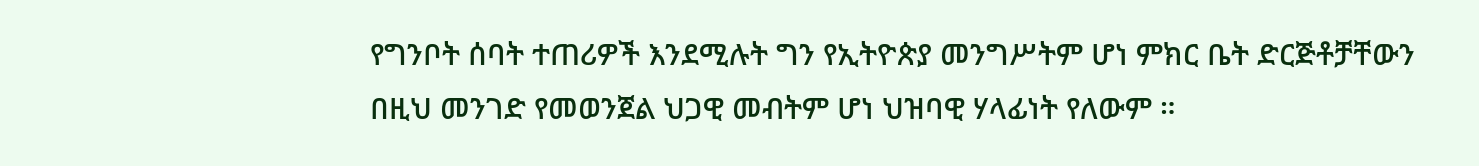የግንቦት ሰባት ተጠሪዎች እንደሚሉት ግን የኢትዮጵያ መንግሥትም ሆነ ምክር ቤት ድርጅቶቻቸውን በዚህ መንገድ የመወንጀል ህጋዊ መብትም ሆነ ህዝባዊ ሃላፊነት የለውም ።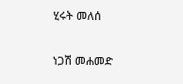ሂሩት መለሰ

ነጋሽ መሐመድ